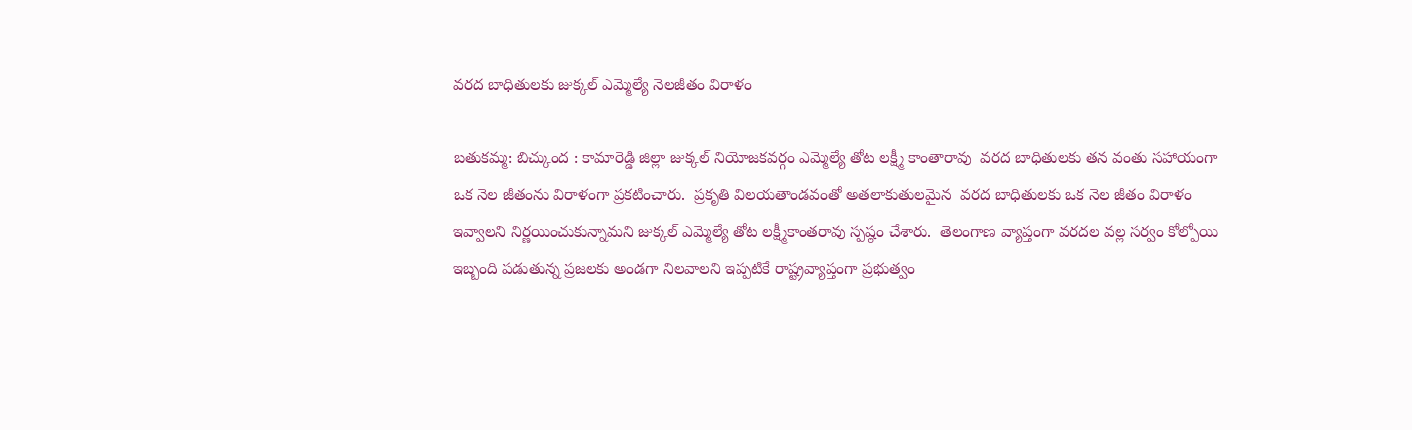వరద బాధితులకు జుక్కల్ ఎమ్మెల్యే నెలజీతం విరాళం

బతుకమ్మ: బిచ్కుంద : కామారెడ్డి జిల్లా జుక్కల్ నియోజకవర్గం ఎమ్మెల్యే తోట లక్ష్మీ కాంతారావు  వరద బాధితులకు తన వంతు సహాయంగా ఒక నెల జీతంను విరాళంగా ప్రకటించారు.  ప్రకృతి విలయతాండవంతో అతలాకుతులమైన  వరద బాధితులకు ఒక నెల జీతం విరాళం ఇవ్వాలని నిర్ణయించుకున్నామని జుక్కల్ ఎమ్మెల్యే తోట లక్ష్మీకాంతరావు స్పష్ఠం చేశారు.  తెలంగాణ వ్యాప్తంగా వరదల వల్ల సర్వం కోల్పోయి ఇబ్బంది పడుతున్న ప్రజలకు అండగా నిలవాలని ఇప్పటికే రాష్ట్రవ్యాప్తంగా ప్రభుత్వం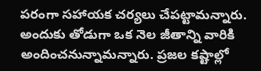పరంగా సహాయక చర్యలు చేపట్టామన్నారు. అందుకు తోడుగా ఒక నెల జీతాన్ని వారికి అందించనున్నామన్నారు. ప్రజల కష్టాల్లో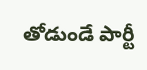తోడుండే పార్టీ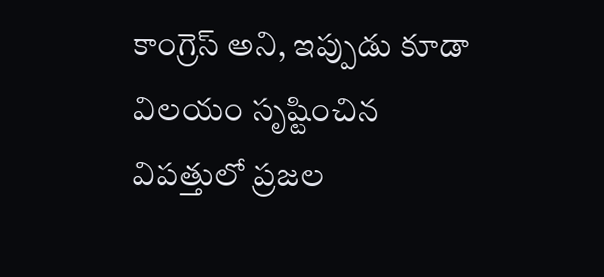కాంగ్రెస్ అని, ఇప్పుడు కూడా విలయం సృష్టించిన విపత్తులో ప్రజల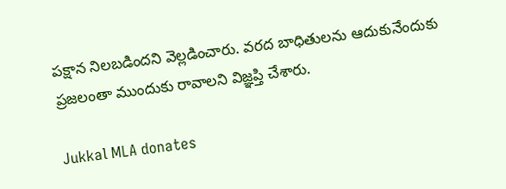పక్షాన నిలబడిందని వెల్లడించారు. వరద బాధితులను ఆదుకునేందుకు ప్రజలంతా ముందుకు రావాలని విజ్ఞప్తి చేశారు.

Jukkal MLA donates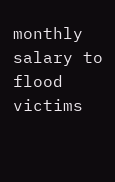monthly salary to flood victims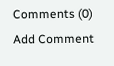Comments (0)
Add Comment